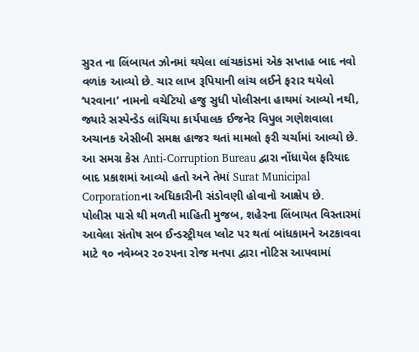સુરત ના લિંબાયત ઝોનમાં થયેલા લાંચકાંડમાં એક સપ્તાહ બાદ નવો વળાંક આવ્યો છે. ચાર લાખ રૂપિયાની લાંચ લઈને ફરાર થયેલો ‘પરવાના’ નામનો વચેટિયો હજુ સુધી પોલીસના હાથમાં આવ્યો નથી, જ્યારે સસ્પેન્ડેડ લાંચિયા કાર્યપાલક ઈજનેર વિપુલ ગણેશવાલા અચાનક એસીબી સમક્ષ હાજર થતાં મામલો ફરી ચર્ચામાં આવ્યો છે. આ સમગ્ર કેસ Anti-Corruption Bureau દ્વારા નોંધાયેલ ફરિયાદ બાદ પ્રકાશમાં આવ્યો હતો અને તેમાં Surat Municipal Corporationના અધિકારીની સંડોવણી હોવાનો આક્ષેપ છે.
પોલીસ પાસે થી મળતી માહિતી મુજબ, શહેરના લિંબાયત વિસ્તારમાં આવેલા સંતોષ સબ ઈન્ડસ્ટ્રીયલ પ્લોટ પર થતાં બાંધકામને અટકાવવા માટે ૧૦ નવેમ્બર ૨૦૨૫ના રોજ મનપા દ્વારા નોટિસ આપવામાં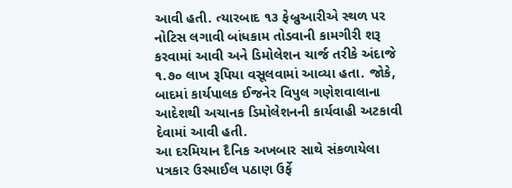આવી હતી. ત્યારબાદ ૧૩ ફેબ્રુઆરીએ સ્થળ પર નોટિસ લગાવી બાંધકામ તોડવાની કામગીરી શરૂ કરવામાં આવી અને ડિમોલેશન ચાર્જ તરીકે અંદાજે ૧.૭૦ લાખ રૂપિયા વસૂલવામાં આવ્યા હતા. જોકે, બાદમાં કાર્યપાલક ઈજનેર વિપુલ ગણેશવાલાના આદેશથી અચાનક ડિમોલેશનની કાર્યવાહી અટકાવી દેવામાં આવી હતી.
આ દરમિયાન દૈનિક અખબાર સાથે સંકળાયેલા પત્રકાર ઉસ્માઈલ પઠાણ ઉર્ફે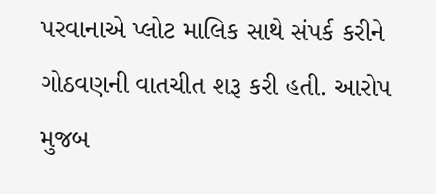પરવાનાએ પ્લોટ માલિક સાથે સંપર્ક કરીને ગોઠવણની વાતચીત શરૂ કરી હતી. આરોપ મુજબ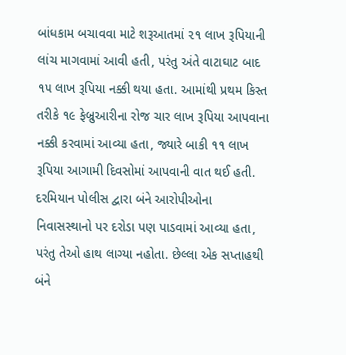બાંધકામ બચાવવા માટે શરૂઆતમાં ૨૧ લાખ રૂપિયાની લાંચ માગવામાં આવી હતી, પરંતુ અંતે વાટાઘાટ બાદ ૧૫ લાખ રૂપિયા નક્કી થયા હતા. આમાંથી પ્રથમ કિસ્ત તરીકે ૧૯ ફેબ્રુઆરીના રોજ ચાર લાખ રૂપિયા આપવાના નક્કી કરવામાં આવ્યા હતા, જ્યારે બાકી ૧૧ લાખ રૂપિયા આગામી દિવસોમાં આપવાની વાત થઈ હતી.
દરમિયાન પોલીસ દ્વારા બંને આરોપીઓના નિવાસસ્થાનો પર દરોડા પણ પાડવામાં આવ્યા હતા, પરંતુ તેઓ હાથ લાગ્યા નહોતા. છેલ્લા એક સપ્તાહથી બંને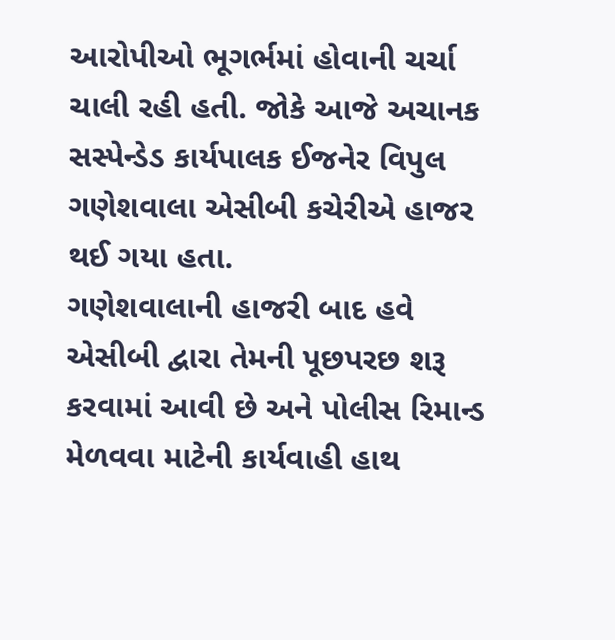આરોપીઓ ભૂગર્ભમાં હોવાની ચર્ચા ચાલી રહી હતી. જોકે આજે અચાનક સસ્પેન્ડેડ કાર્યપાલક ઈજનેર વિપુલ ગણેશવાલા એસીબી કચેરીએ હાજર થઈ ગયા હતા.
ગણેશવાલાની હાજરી બાદ હવે એસીબી દ્વારા તેમની પૂછપરછ શરૂ કરવામાં આવી છે અને પોલીસ રિમાન્ડ મેળવવા માટેની કાર્યવાહી હાથ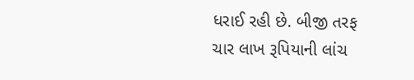ધરાઈ રહી છે. બીજી તરફ ચાર લાખ રૂપિયાની લાંચ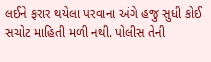લઈને ફરાર થયેલા પરવાના અંગે હજુ સુધી કોઈ સચોટ માહિતી મળી નથી. પોલીસ તેની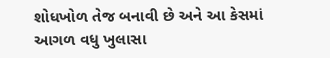શોધખોળ તેજ બનાવી છે અને આ કેસમાં આગળ વધુ ખુલાસા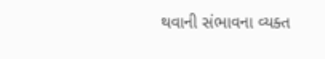થવાની સંભાવના વ્યક્ત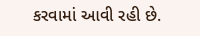કરવામાં આવી રહી છે.